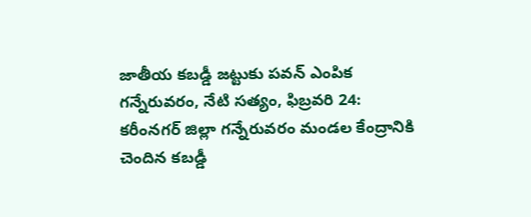జాతీయ కబడ్డీ జట్టుకు పవన్ ఎంపిక
గన్నేరువరం, నేటి సత్యం, ఫిబ్రవరి 24:
కరీంనగర్ జిల్లా గన్నేరువరం మండల కేంద్రానికి చెందిన కబడ్డీ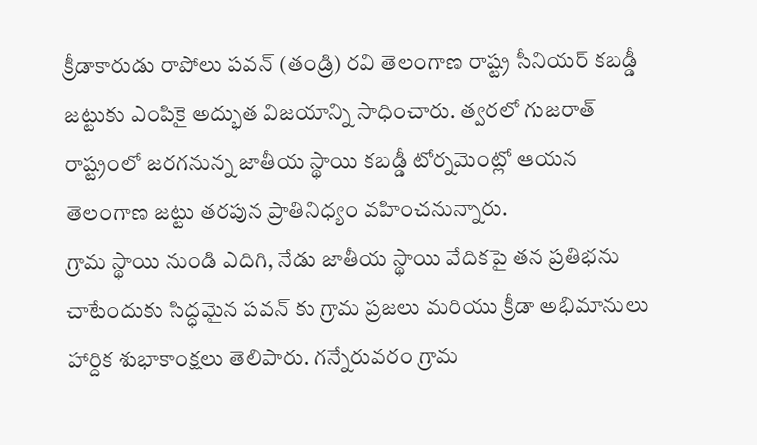క్రీడాకారుడు రాపోలు పవన్ (తండ్రి) రవి తెలంగాణ రాష్ట్ర సీనియర్ కబడ్డీ జట్టుకు ఎంపికై అద్భుత విజయాన్ని సాధించారు. త్వరలో గుజరాత్ రాష్ట్రంలో జరగనున్న జాతీయ స్థాయి కబడ్డీ టోర్నమెంట్లో ఆయన తెలంగాణ జట్టు తరపున ప్రాతినిధ్యం వహించనున్నారు.
గ్రామ స్థాయి నుండి ఎదిగి, నేడు జాతీయ స్థాయి వేదికపై తన ప్రతిభను చాటేందుకు సిద్ధమైన పవన్ కు గ్రామ ప్రజలు మరియు క్రీడా అభిమానులు హార్దిక శుభాకాంక్షలు తెలిపారు. గన్నేరువరం గ్రామ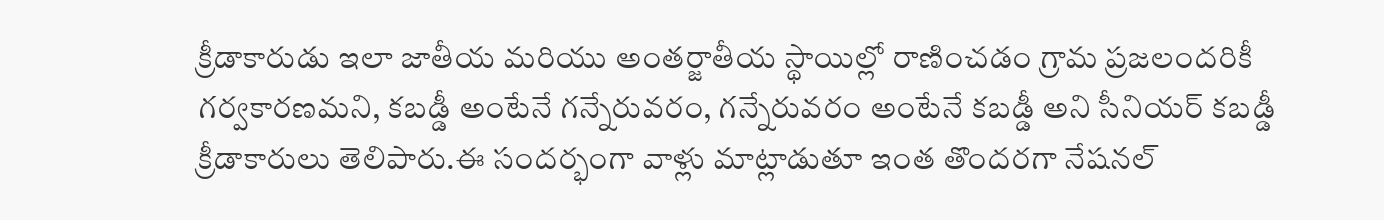క్రీడాకారుడు ఇలా జాతీయ మరియు అంతర్జాతీయ స్థాయిల్లో రాణించడం గ్రామ ప్రజలందరికీ గర్వకారణమని, కబడ్డీ అంటేనే గన్నేరువరం, గన్నేరువరం అంటేనే కబడ్డీ అని సీనియర్ కబడ్డీ క్రీడాకారులు తెలిపారు.ఈ సందర్భంగా వాళ్లు మాట్లాడుతూ ఇంత తొందరగా నేషనల్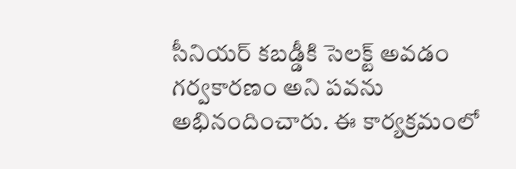సీనియర్ కబడ్డీకి సెలక్ట్ అవడం గర్వకారణం అని పవను అభినందించారు. ఈ కార్యక్రమంలో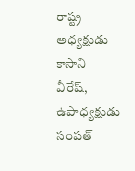రాష్ట్ర అధ్యక్షుడు కాసాని వీరేష్, ఉపాధ్యక్షుడు సంపత్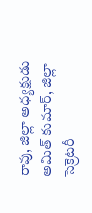రావు, జిల్లా అధ్యక్షుడు అమిత్ కుమార్, జిల్లా సెక్రెటరీ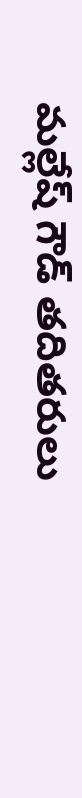మల్లేష్ గౌడ్ తదితరులు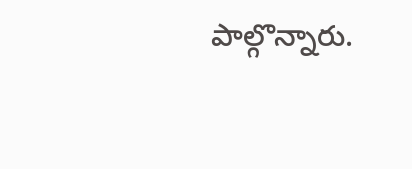పాల్గొన్నారు.